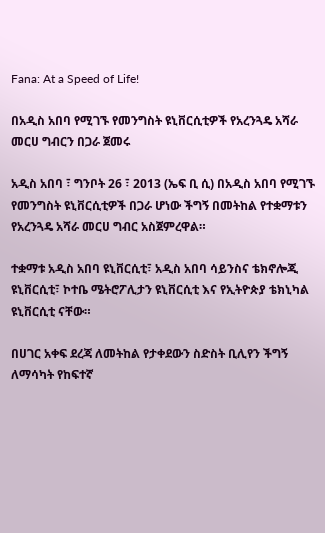Fana: At a Speed of Life!

በአዲስ አበባ የሚገኙ የመንግስት ዩኒቨርሲቲዎች የአረንጓዴ አሻራ መርሀ ግብርን በጋራ ጀመሩ

አዲስ አበባ ፣ ግንቦት 26 ፣ 2013 (ኤፍ ቢ ሲ) በአዲስ አበባ የሚገኙ የመንግስት ዩኒቨርሲቲዎች በጋራ ሆነው ችግኝ በመትከል የተቋማቱን የአረንጓዴ አሻራ መርሀ ግብር አስጀምረዋል።

ተቋማቱ አዲስ አበባ ዩኒቨርሲቲ፣ አዲስ አበባ ሳይንስና ቴክኖሎጂ ዩኒቨርሲቲ፣ ኮተቤ ሜትሮፖሊታን ዩኒቨርሲቲ እና የኢትዮጵያ ቴክኒካል ዩኒቨርሲቲ ናቸው።

በሀገር አቀፍ ደረጃ ለመትከል የታቀደውን ስድስት ቢሊየን ችግኝ ለማሳካት የከፍተኛ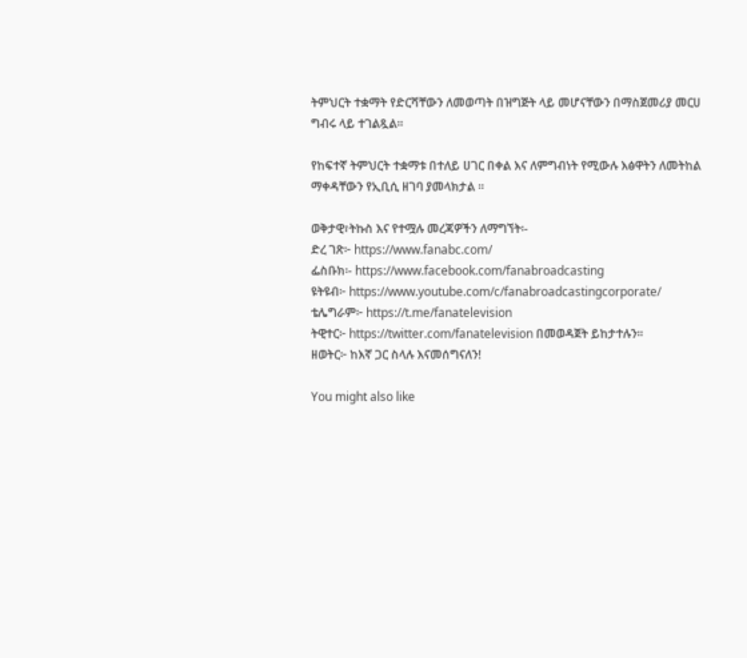ትምህርት ተቋማት የድርሻቸውን ለመወጣት በዝግጅት ላይ መሆናቸውን በማስጀመሪያ መርሀ ግብሩ ላይ ተገልጿል።

የከፍተኛ ትምህርት ተቋማቱ በተለይ ሀገር በቀል እና ለምግብነት የሚውሉ እፅዋትን ለመትከል ማቀዳቸውን የኢቢሲ ዘገባ ያመላክታል ።

ወቅታዊ፣ትኩስ እና የተሟሉ መረጃዎችን ለማግኘት፡-
ድረ ገጽ፦ https://www.fanabc.com/
ፌስቡክ፡- https://www.facebook.com/fanabroadcasting
ዩትዩብ፦ https://www.youtube.com/c/fanabroadcastingcorporate/
ቴሌግራም፦ https://t.me/fanatelevision
ትዊተር፦ https://twitter.com/fanatelevision በመወዳጀት ይከታተሉን፡፡
ዘወትር፦ ከእኛ ጋር ስላሉ እናመሰግናለን!

You might also like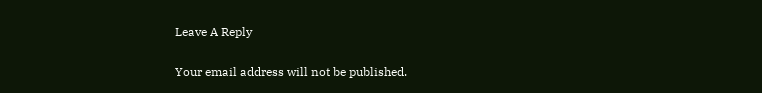Leave A Reply

Your email address will not be published.